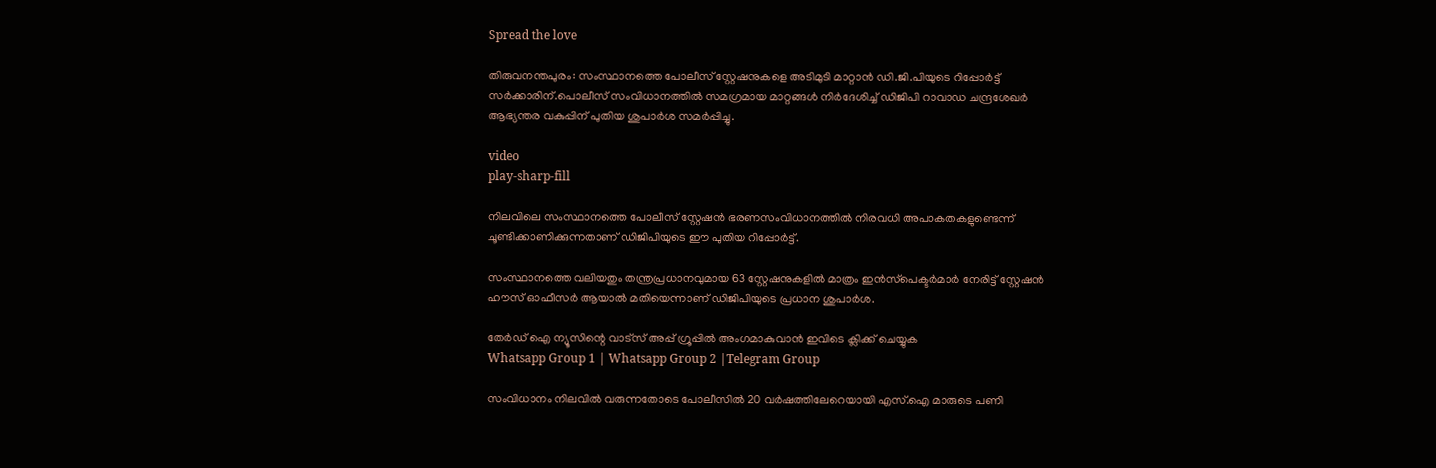Spread the love

തിരുവനന്തപുരം: സംസ്ഥാനത്തെ പോലീസ് സ്റ്റേഷനുകളെ അടിമുടി മാറ്റാന്‍ ഡി.ജി.പിയുടെ റിപ്പോര്‍ട്ട് സര്‍ക്കാരിന്.പൊലീസ് സംവിധാനത്തില്‍ സമഗ്രമായ മാറ്റങ്ങള്‍ നിര്‍ദേശിച്ച് ഡിജിപി റാവാഡ ചന്ദ്രശേഖര്‍ ആഭ്യന്തര വകുപ്പിന് പുതിയ ശുപാര്‍ശ സമര്‍പ്പിച്ചു.

video
play-sharp-fill

നിലവിലെ സംസ്ഥാനത്തെ പോലീസ് സ്റ്റേഷന്‍ ഭരണസംവിധാനത്തില്‍ നിരവധി അപാകതകളുണ്ടെന്ന് ചൂണ്ടിക്കാണിക്കുന്നതാണ് ഡിജിപിയുടെ ഈ പുതിയ റിപ്പോര്‍ട്ട്.

സംസ്ഥാനത്തെ വലിയതും തന്ത്രപ്രധാനവുമായ 63 സ്റ്റേഷനുകളില്‍ മാത്രം ഇന്‍സ്‌പെക്ടര്‍മാര്‍ നേരിട്ട് സ്റ്റേഷന്‍ ഹൗസ് ഓഫീസര്‍ ആയാല്‍ മതിയെന്നാണ് ഡിജിപിയുടെ പ്രധാന ശുപാര്‍ശ.

തേർഡ് ഐ ന്യൂസിന്റെ വാട്സ് അപ്പ് ഗ്രൂപ്പിൽ അംഗമാകുവാൻ ഇവിടെ ക്ലിക്ക് ചെയ്യുക
Whatsapp Group 1 | Whatsapp Group 2 |Telegram Group

സംവിധാനം നിലവിൽ വരുന്നതോടെ പോലീസിൽ 20 വർഷത്തിലേറെയായി എസ്.ഐ മാരുടെ പണി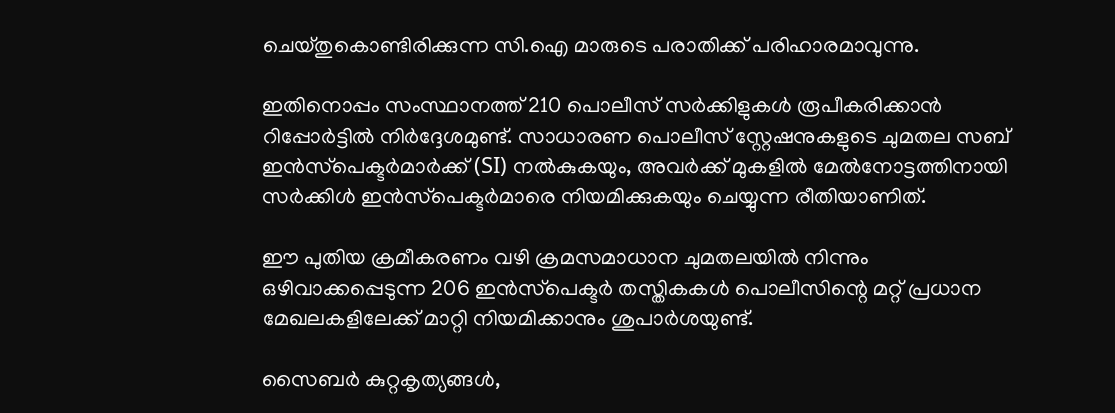ചെയ്തുകൊണ്ടിരിക്കുന്ന സി.ഐ മാരുടെ പരാതിക്ക് പരിഹാരമാവുന്നു.

ഇതിനൊപ്പം സംസ്ഥാനത്ത് 210 പൊലീസ് സര്‍ക്കിളുകള്‍ രൂപീകരിക്കാന്‍ റിപ്പോര്‍ട്ടില്‍ നിര്‍ദ്ദേശമുണ്ട്. സാധാരണ പൊലീസ് സ്റ്റേഷനുകളുടെ ചുമതല സബ് ഇന്‍സ്‌പെക്ടര്‍മാര്‍ക്ക് (SI) നല്‍കുകയും, അവര്‍ക്ക് മുകളില്‍ മേല്‍നോട്ടത്തിനായി സര്‍ക്കിള്‍ ഇന്‍സ്‌പെക്ടര്‍മാരെ നിയമിക്കുകയും ചെയ്യുന്ന രീതിയാണിത്.

ഈ പുതിയ ക്രമീകരണം വഴി ക്രമസമാധാന ചുമതലയില്‍ നിന്നും ഒഴിവാക്കപ്പെടുന്ന 206 ഇന്‍സ്‌പെക്ടര്‍ തസ്തികകള്‍ പൊലീസിന്റെ മറ്റ് പ്രധാന മേഖലകളിലേക്ക് മാറ്റി നിയമിക്കാനും ശുപാര്‍ശയുണ്ട്.

സൈബര്‍ കുറ്റകൃത്യങ്ങള്‍,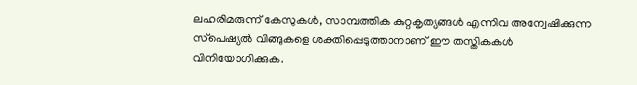ലഹരിമരുന്ന് കേസുകള്‍, സാമ്പത്തിക കുറ്റകൃത്യങ്ങള്‍ എന്നിവ അന്വേഷിക്കുന്ന സ്‌പെഷ്യല്‍ വിങ്ങുകളെ ശക്തിപ്പെടുത്താനാണ് ഈ തസ്തികകള്‍ വിനിയോഗിക്കുക.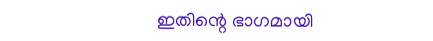ഇതിന്റെ ഭാഗമായി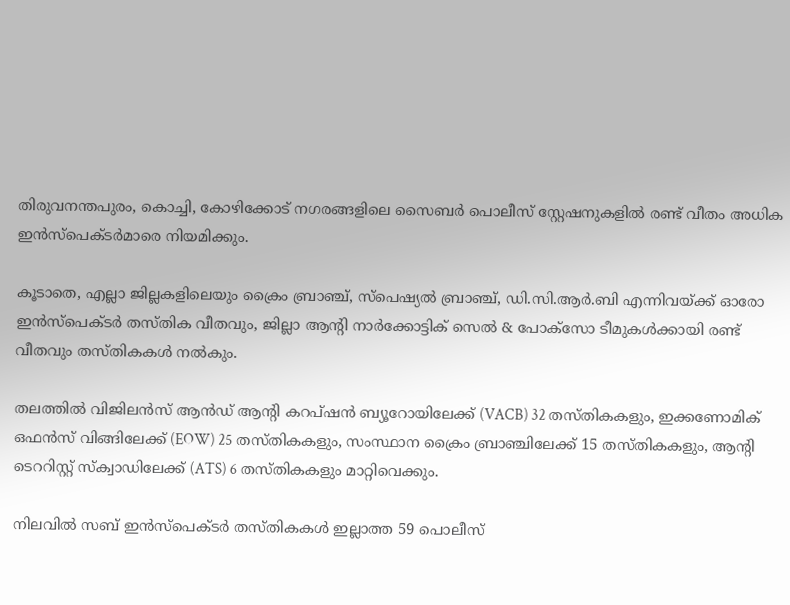തിരുവനന്തപുരം, കൊച്ചി, കോഴിക്കോട് നഗരങ്ങളിലെ സൈബര്‍ പൊലീസ് സ്റ്റേഷനുകളില്‍ രണ്ട് വീതം അധിക ഇന്‍സ്‌പെക്ടര്‍മാരെ നിയമിക്കും.

കൂടാതെ, എല്ലാ ജില്ലകളിലെയും ക്രൈം ബ്രാഞ്ച്, സ്‌പെഷ്യല്‍ ബ്രാഞ്ച്, ഡി.സി.ആര്‍.ബി എന്നിവയ്ക്ക് ഓരോ ഇന്‍സ്‌പെക്ടര്‍ തസ്തിക വീതവും, ജില്ലാ ആന്റി നാര്‍ക്കോട്ടിക് സെല്‍ & പോക്‌സോ ടീമുകള്‍ക്കായി രണ്ട് വീതവും തസ്തികകള്‍ നല്‍കും.

തലത്തില്‍ വിജിലന്‍സ് ആന്‍ഡ് ആന്റി കറപ്ഷന്‍ ബ്യൂറോയിലേക്ക് (VACB) 32 തസ്തികകളും, ഇക്കണോമിക് ഒഫന്‍സ് വിങ്ങിലേക്ക് (EOW) 25 തസ്തികകളും, സംസ്ഥാന ക്രൈം ബ്രാഞ്ചിലേക്ക് 15 തസ്തികകളും, ആന്റി ടെററിസ്റ്റ് സ്‌ക്വാഡിലേക്ക് (ATS) 6 തസ്തികകളും മാറ്റിവെക്കും.

നിലവില്‍ സബ് ഇന്‍സ്‌പെക്ടര്‍ തസ്തികകള്‍ ഇല്ലാത്ത 59 പൊലീസ്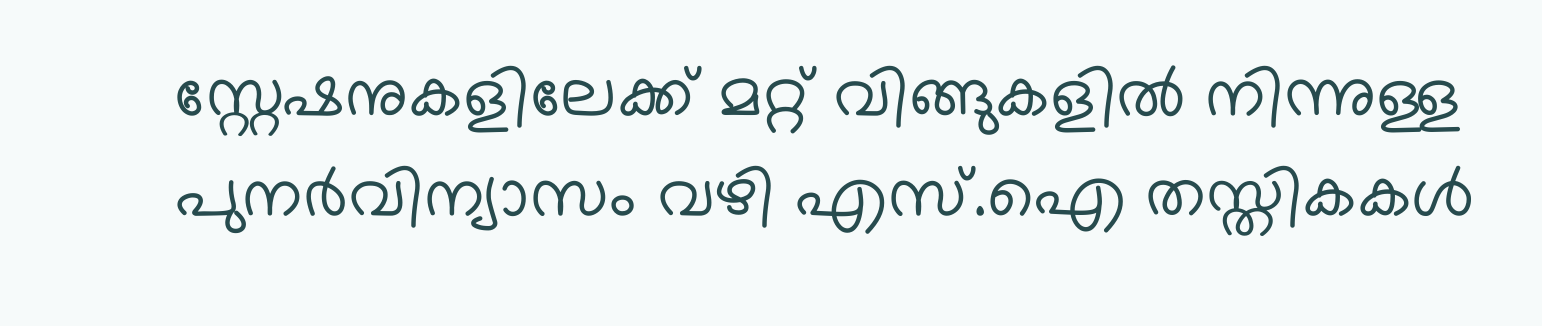സ്റ്റേഷനുകളിലേക്ക് മറ്റ് വിങ്ങുകളില്‍ നിന്നുള്ള പുനര്‍വിന്യാസം വഴി എസ്.ഐ തസ്തികകള്‍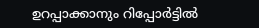ഉറപ്പാക്കാനും റിപ്പോര്‍ട്ടില്‍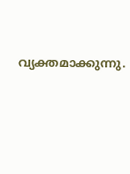വ്യക്തമാക്കുന്നു.